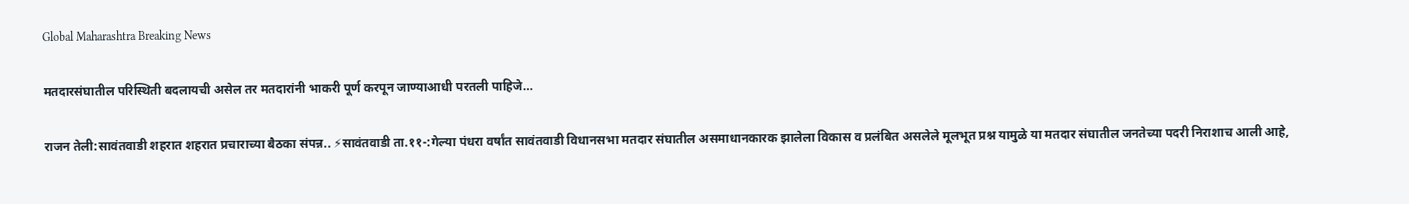Global Maharashtra Breaking News

मतदारसंघातील परिस्थिती बदलायची असेल तर मतदारांनी भाकरी पूर्ण करपून जाण्याआधी परतली पाहिजे…

राजन तेली:सावंतवाडी शहरात शहरात प्रचाराच्या बैठका संपन्न.. ⚡सावंतवाडी ता.११-:गेल्या पंधरा वर्षांत सावंतवाडी विधानसभा मतदार संघातील असमाधानकारक झालेला विकास व प्रलंबित असलेले मूलभूत प्रश्न यामुळे या मतदार संघातील जनतेच्या पदरी निराशाच आली आहे,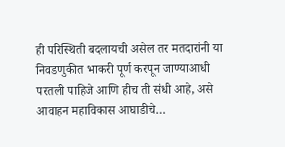ही परिस्थिती बदलायची असेल तर मतदारांनी या निवडणुकीत भाकरी पूर्ण करपून जाण्याआधी परतली पाहिजे आणि हीच ती संधी आहे, असे आवाहन महाविकास आघाडीचे…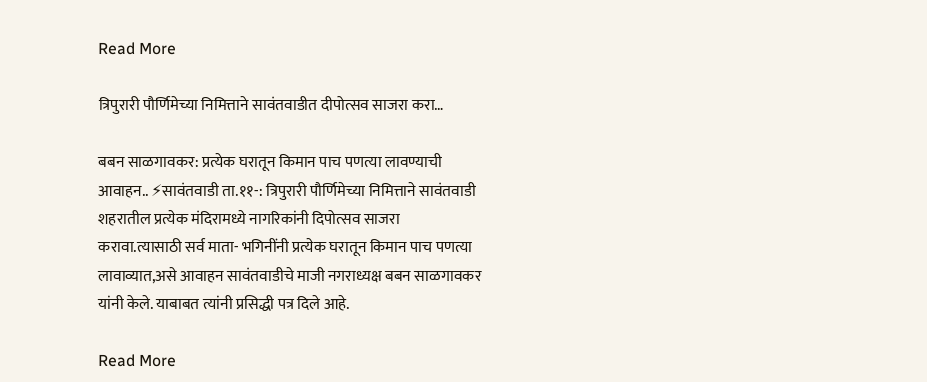Read More

त्रिपुरारी पौर्णिमेच्या निमित्ताने सावंतवाडीत दीपोत्सव साजरा करा…

बबन साळगावकर: प्रत्येक घरातून किमान पाच पणत्या लावण्याची आवाहन.. ⚡सावंतवाडी ता.११-: त्रिपुरारी पौर्णिमेच्या निमित्ताने सावंतवाडी शहरातील प्रत्येक मंदिरामध्ये नागरिकांनी दिपोत्सव साजरा करावा.त्यासाठी सर्व माता- भगिनींनी प्रत्येक घरातून किमान पाच पणत्या लावाव्यात,असे आवाहन सावंतवाडीचे माजी नगराध्यक्ष बबन साळगावकर यांनी केले. याबाबत त्यांनी प्रसिद्धी पत्र दिले आहे.

Read More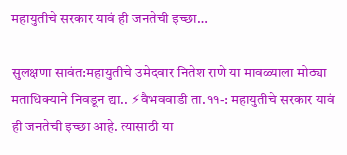महायुतीचे सरकार यावं ही जनतेची इच्छा…

सुलक्षणा सावंत:महायुतीचे उमेदवार नितेश राणे या मावळ्याला मोठ्या मताधिक्याने निवडून द्या.. ⚡वैभववाडी ता.११-: महायुतीचे सरकार यावं ही जनतेची इच्छा आहे. त्यासाठी या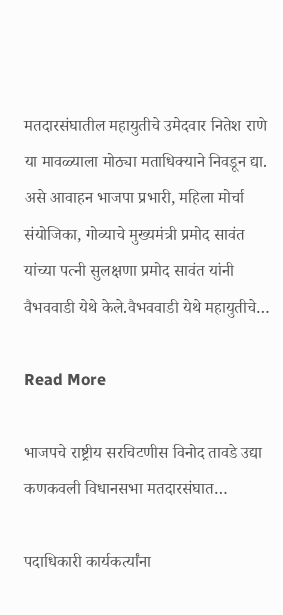मतदारसंघातील महायुतीचे उमेदवार नितेश राणे या मावळ्याला मोठ्या मताधिक्याने निवडून द्या. असे आवाहन भाजपा प्रभारी, महिला मोर्चा संयोजिका, गोव्याचे मुख्यमंत्री प्रमोद सावंत यांच्या पत्नी सुलक्षणा प्रमोद सावंत यांनी वैभववाडी येथे केले.वैभववाडी येथे महायुतीचे…

Read More

भाजपचे राष्ट्रीय सरचिटणीस विनोद तावडे उद्या कणकवली विधानसभा मतदारसंघात…

पदाधिकारी कार्यकर्त्यांना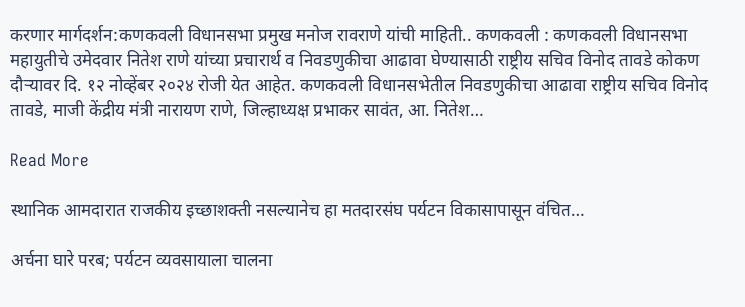करणार मार्गदर्शन:कणकवली विधानसभा प्रमुख मनोज रावराणे यांची माहिती.. कणकवली : कणकवली विधानसभा महायुतीचे उमेदवार नितेश राणे यांच्या प्रचारार्थ व निवडणुकीचा आढावा घेण्यासाठी राष्ट्रीय सचिव विनोद तावडे कोकण दौऱ्यावर दि. १२ नोव्हेंबर २०२४ रोजी येत आहेत. कणकवली विधानसभेतील निवडणुकीचा आढावा राष्ट्रीय सचिव विनोद तावडे, माजी केंद्रीय मंत्री नारायण राणे, जिल्हाध्यक्ष प्रभाकर सावंत, आ. नितेश…

Read More

स्थानिक आमदारात राजकीय इच्छाशक्ती नसल्यानेच हा मतदारसंघ पर्यटन विकासापासून वंचित…

अर्चना घारे परब; पर्यटन व्यवसायाला चालना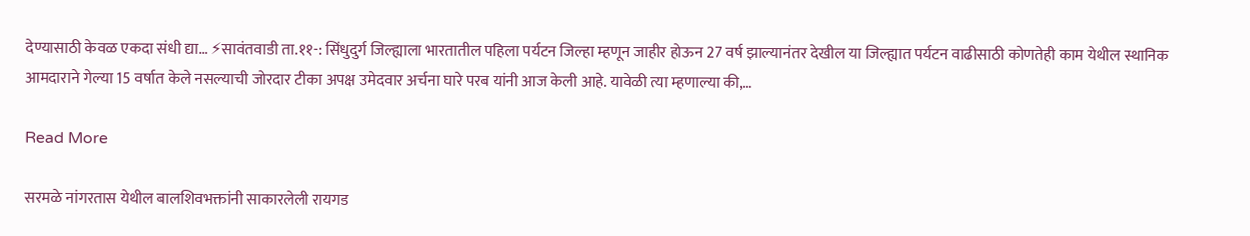देण्यासाठी केवळ एकदा संधी द्या… ⚡सावंतवाडी ता.११-: सिंधुदुर्ग जिल्ह्याला भारतातील पहिला पर्यटन जिल्हा म्हणून जाहीर होऊन 27 वर्ष झाल्यानंतर देखील या जिल्ह्यात पर्यटन वाढीसाठी कोणतेही काम येथील स्थानिक आमदाराने गेल्या 15 वर्षात केले नसल्याची जोरदार टीका अपक्ष उमेदवार अर्चना घारे परब यांनी आज केली आहे. यावेळी त्या म्हणाल्या की,…

Read More

सरमळे नांगरतास येथील बालशिवभक्तांनी साकारलेली रायगड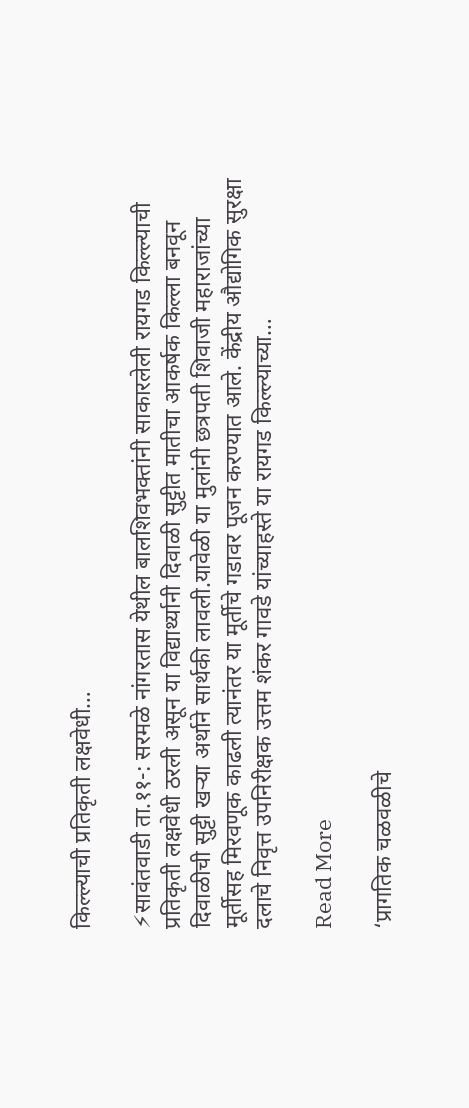किल्ल्याची प्रतिकृती लक्षवेधी…

⚡सावंतवाडी ता.११-: सरमळे नांगरतास येथील बालशिवभक्तांनी साकारलेली रायगड किल्ल्याची प्रतिकृती लक्षवेधी ठरली असून या विद्यार्थ्यानी दिवाळी सुट्टीत मातीचा आकर्षक किल्ला बनवून दिवाळीची सुट्टी खऱ्या अर्थाने सार्थकी लावली.यावेळी या मुलांनी छत्रपती शिवाजी महाराजांच्या मूर्तीसह मिरवणूक काढली त्यानंतर या मूर्तीचे गडावर पूजन करण्यात आले. केंद्रीय औद्योगिक सुरक्षा दलाचे निवृत्त उपनिरीक्षक उत्तम शंकर गावडे यांच्याहस्ते या रायगड किल्ल्याच्या…

Read More

‘प्रागतिक चळवळीचे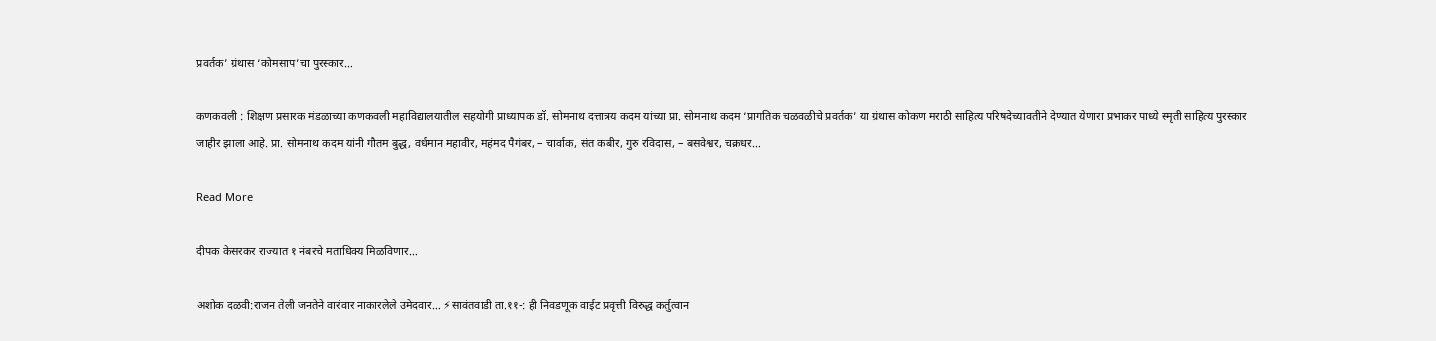प्रवर्तक’ ग्रंथास ‘कोमसाप’चा पुरस्कार…

कणकवली : शिक्षण प्रसारक मंडळाच्या कणकवली महाविद्यालयातील सहयोगी प्राध्यापक डॉ. सोमनाथ दत्तात्रय कदम यांच्या प्रा. सोमनाथ कदम ‘प्रागतिक चळवळीचे प्रवर्तक’ या ग्रंथास कोकण मराठी साहित्य परिषदेच्यावतीने देण्यात येणारा प्रभाकर पाध्ये स्मृती साहित्य पुरस्कार जाहीर झाला आहे. प्रा. सोमनाथ कदम यांनी गौतम बुद्ध, वर्धमान महावीर, महंमद पैगंबर, – चार्वाक, संत कबीर, गुरु रविदास, – बसवेश्वर, चक्रधर…

Read More

दीपक केसरकर राज्यात १ नंबरचे मताधिक्य मिळविणार…

अशोक दळवी:राजन तेली जनतेने वारंवार नाकारलेले उमेदवार… ⚡सावंतवाडी ता.११-: ही निवडणूक वाईट प्रवृत्ती विरुद्ध कर्तुत्वान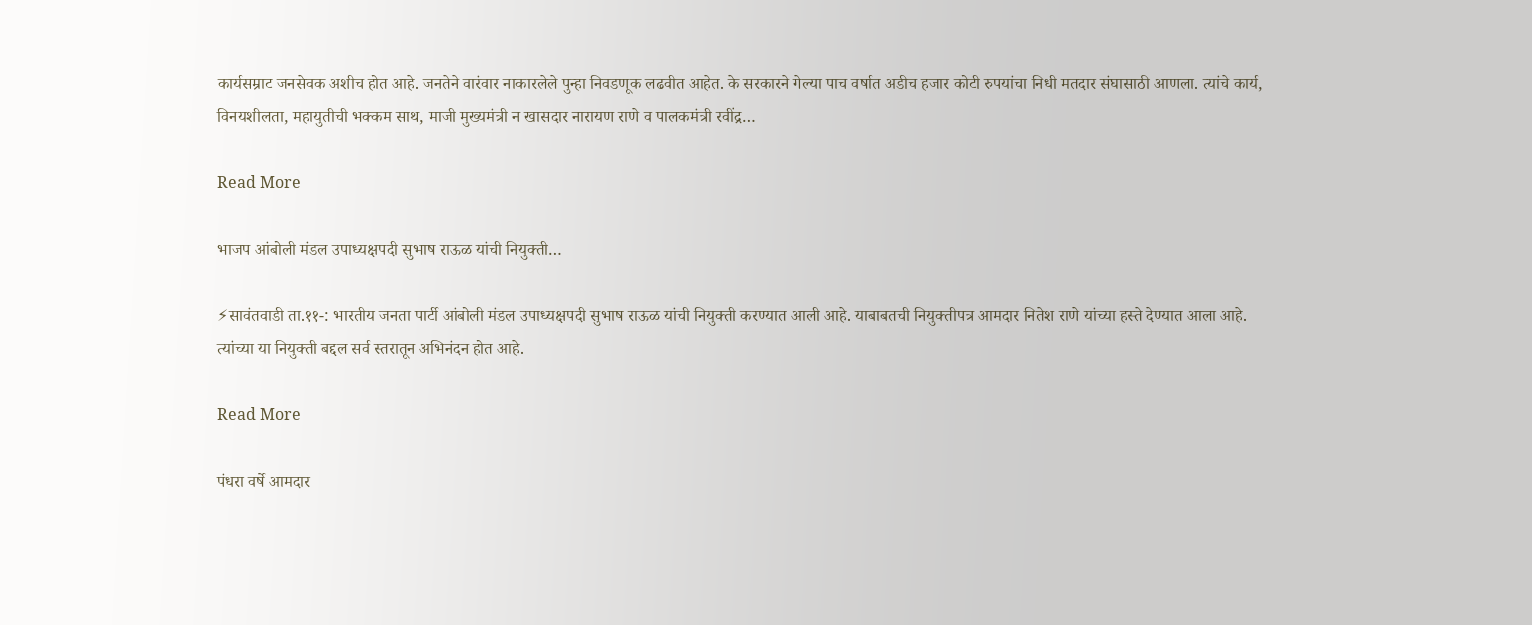कार्यसम्राट जनसेवक अशीच होत आहे. जनतेने वारंवार नाकारलेले पुन्हा निवडणूक लढवीत आहेत. के सरकारने गेल्या पाच वर्षात अडीच हजार कोटी रुपयांचा निधी मतदार संघासाठी आणला. त्यांचे कार्य, विनयशीलता, महायुतीची भक्कम साथ, माजी मुख्यमंत्री न खासदार नारायण राणे व पालकमंत्री रवींद्र…

Read More

भाजप आंबोली मंडल उपाध्यक्षपदी सुभाष राऊळ यांची नियुक्ती…

⚡सावंतवाडी ता.११-: भारतीय जनता पार्टी आंबोली मंडल उपाध्यक्षपदी सुभाष राऊळ यांची नियुक्ती करण्यात आली आहे. याबाबतची नियुक्तीपत्र आमदार नितेश राणे यांच्या हस्ते देण्यात आला आहे. त्यांच्या या नियुक्ती बद्दल सर्व स्तरातून अभिनंदन होत आहे.

Read More

पंधरा वर्षे आमदार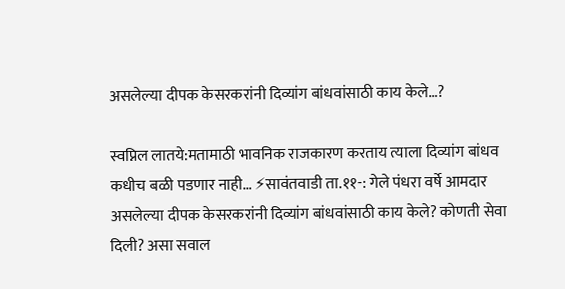असलेल्या दीपक केसरकरांनी दिव्यांग बांधवांसाठी काय केले…?

स्वप्निल लातये:मतामाठी भावनिक राजकारण करताय त्याला दिव्यांग बांधव कधीच बळी पडणार नाही… ⚡सावंतवाडी ता.११-: गेले पंधरा वर्षे आमदार असलेल्या दीपक केसरकरांनी दिव्यांग बांधवांसाठी काय केले? कोणती सेवा दिली? असा सवाल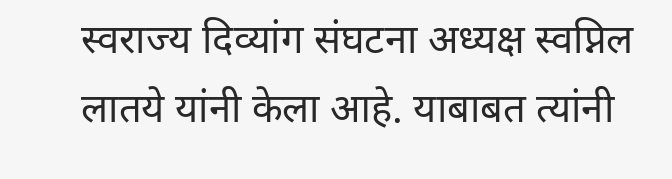स्वराज्य दिव्यांग संघटना अध्यक्ष स्वप्निल लातये यांनी केला आहे. याबाबत त्यांनी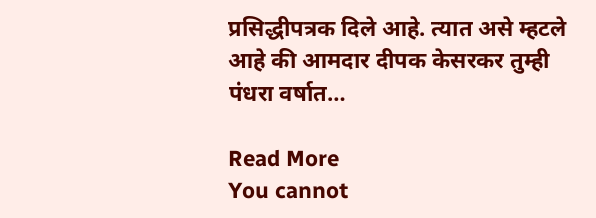प्रसिद्धीपत्रक दिले आहे. त्यात असे म्हटले आहे की आमदार दीपक केसरकर तुम्ही पंधरा वर्षात…

Read More
You cannot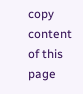copy content of this page